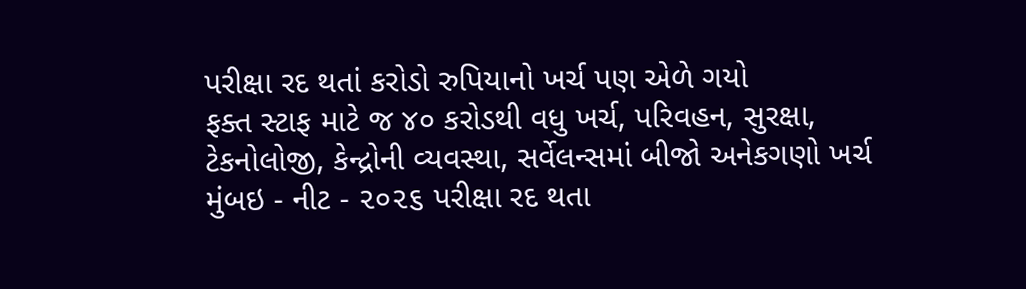પરીક્ષા રદ થતાં કરોડો રુપિયાનો ખર્ચ પણ એળે ગયો
ફક્ત સ્ટાફ માટે જ ૪૦ કરોડથી વધુ ખર્ચ, પરિવહન, સુરક્ષા, ટેકનોલોજી, કેન્દ્રોની વ્યવસ્થા, સર્વેલન્સમાં બીજો અનેકગણો ખર્ચ
મુંબઇ - નીટ - ૨૦૨૬ પરીક્ષા રદ થતા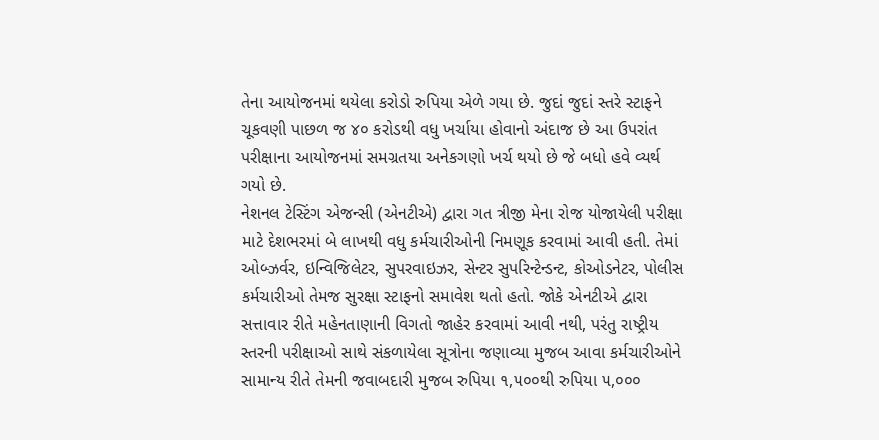તેના આયોજનમાં થયેલા કરોડો રુપિયા એળે ગયા છે. જુદાં જુદાં સ્તરે સ્ટાફને ચૂકવણી પાછળ જ ૪૦ કરોડથી વધુ ખર્ચાયા હોવાનો અંદાજ છે આ ઉપરાંત પરીક્ષાના આયોજનમાં સમગ્રતયા અનેકગણો ખર્ચ થયો છે જે બધો હવે વ્યર્થ ગયો છે.
નેશનલ ટેસ્ટિંગ એજન્સી (એનટીએ) દ્વારા ગત ત્રીજી મેના રોજ યોજાયેલી પરીક્ષા માટે દેશભરમાં બે લાખથી વધુ કર્મચારીઓની નિમણૂક કરવામાં આવી હતી. તેમાં ઓબ્ઝર્વર, ઇન્વિજિલેટર, સુપરવાઇઝર, સેન્ટર સુપરિન્ટેન્ડન્ટ, કોઓડનેટર, પોલીસ કર્મચારીઓ તેમજ સુરક્ષા સ્ટાફનો સમાવેશ થતો હતો. જોકે એનટીએ દ્વારા સત્તાવાર રીતે મહેનતાણાની વિગતો જાહેર કરવામાં આવી નથી, પરંતુ રાષ્ટ્રીય સ્તરની પરીક્ષાઓ સાથે સંકળાયેલા સૂત્રોના જણાવ્યા મુજબ આવા કર્મચારીઓને સામાન્ય રીતે તેમની જવાબદારી મુજબ રુપિયા ૧,૫૦૦થી રુપિયા ૫,૦૦૦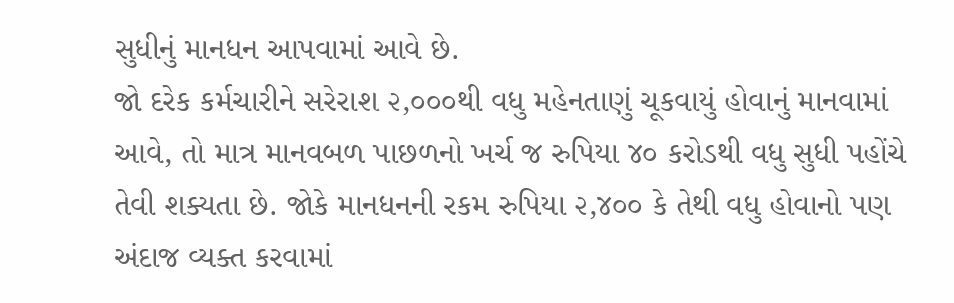સુધીનું માનધન આપવામાં આવે છે.
જો દરેક કર્મચારીને સરેરાશ ૨,૦૦૦થી વધુ મહેનતાણું ચૂકવાયું હોવાનું માનવામાં આવે, તો માત્ર માનવબળ પાછળનો ખર્ચ જ રુપિયા ૪૦ કરોડથી વધુ સુધી પહોંચે તેવી શક્યતા છે. જોકે માનધનની રકમ રુપિયા ૨,૪૦૦ કે તેથી વધુ હોવાનો પણ અંદાજ વ્યક્ત કરવામાં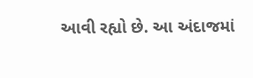આવી રહ્યો છે. આ અંદાજમાં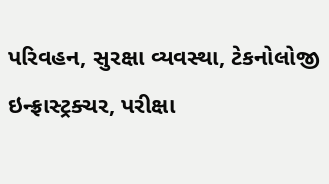પરિવહન, સુરક્ષા વ્યવસ્થા, ટેકનોલોજી ઇન્ફ્રાસ્ટ્રક્ચર, પરીક્ષા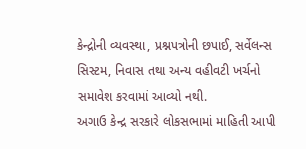કેન્દ્રોની વ્યવસ્થા, પ્રશ્નપત્રોની છપાઈ, સર્વેલન્સ સિસ્ટમ, નિવાસ તથા અન્ય વહીવટી ખર્ચનો સમાવેશ કરવામાં આવ્યો નથી.
અગાઉ કેન્દ્ર સરકારે લોકસભામાં માહિતી આપી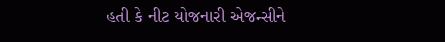હતી કે નીટ યોજનારી એજન્સીને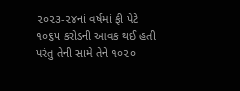૨૦૨૩-૨૪નાં વર્ષમાં ફી પેટે ૧૦૬૫ કરોડની આવક થઈ હતી પરંતુ તેની સામે તેને ૧૦૨૦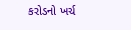કરોડનો ખર્ચ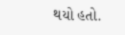થયો હતો.